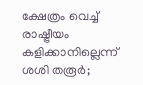ക്ഷേത്രം വെച്ച് രാഷ്ട്രീയം കളിക്കാനില്ലെന്ന് ശശി തരൂര്‍;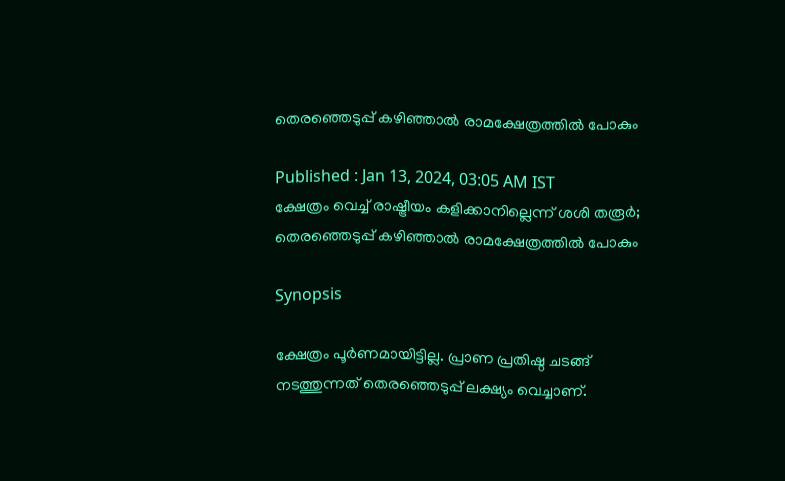തെരഞ്ഞെടുപ്പ് കഴിഞ്ഞാല്‍ രാമക്ഷേത്രത്തില്‍ പോകും

Published : Jan 13, 2024, 03:05 AM IST
ക്ഷേത്രം വെച്ച് രാഷ്ട്രീയം കളിക്കാനില്ലെന്ന് ശശി തരൂര്‍; തെരഞ്ഞെടുപ്പ് കഴിഞ്ഞാല്‍ രാമക്ഷേത്രത്തില്‍ പോകും

Synopsis

ക്ഷേത്രം പൂര്‍ണമായിട്ടില്ല. പ്രാണ പ്രതിഷ്ഠ ചടങ്ങ് നടത്തുന്നത് തെരഞ്ഞെടുപ്പ് ലക്ഷ്യം വെച്ചാണ്.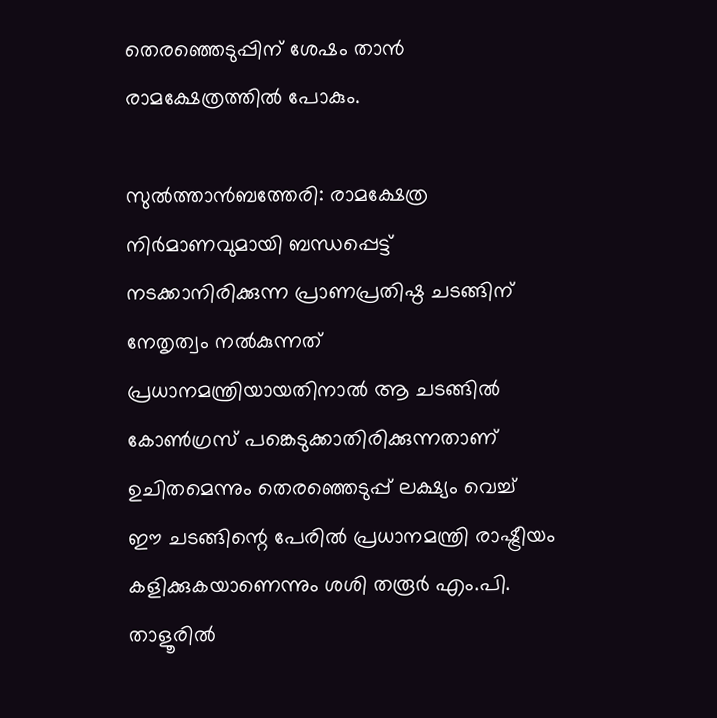തെരഞ്ഞെടുപ്പിന് ശേഷം താന്‍ രാമക്ഷേത്രത്തില്‍ പോകും.

സുല്‍ത്താന്‍ബത്തേരി: രാമക്ഷേത്ര നിര്‍മാണവുമായി ബന്ധപ്പെട്ട് നടക്കാനിരിക്കുന്ന പ്രാണപ്രതിഷ്ഠ ചടങ്ങിന് നേതൃത്വം നല്‍കുന്നത് പ്രധാനമന്ത്രിയായതിനാല്‍ ആ ചടങ്ങില്‍ കോണ്‍ഗ്രസ് പങ്കെടുക്കാതിരിക്കുന്നതാണ് ഉചിതമെന്നും തെരഞ്ഞെടുപ്പ് ലക്ഷ്യം വെച്ച്  ഈ ചടങ്ങിന്റെ പേരില്‍ പ്രധാനമന്ത്രി രാഷ്ട്രീയം കളിക്കുകയാണെന്നും ശശി തരൂര്‍ എം.പി. താളൂരില്‍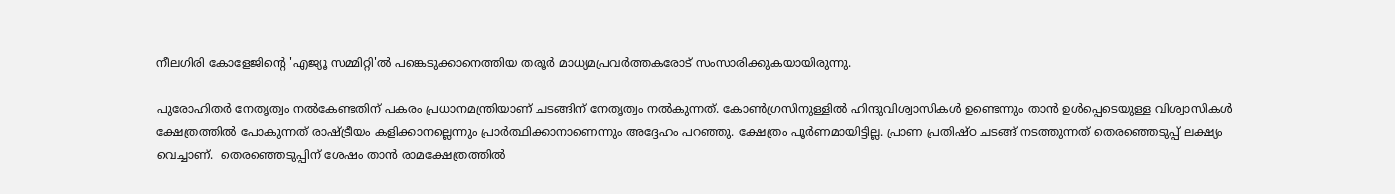നീലഗിരി കോളേജിന്റെ 'എജ്യൂ സമ്മിറ്റി'ല്‍ പങ്കെടുക്കാനെത്തിയ തരൂര്‍ മാധ്യമപ്രവര്‍ത്തകരോട് സംസാരിക്കുകയായിരുന്നു.

പുരോഹിതര്‍ നേതൃത്വം നല്‍കേണ്ടതിന് പകരം പ്രധാനമന്ത്രിയാണ് ചടങ്ങിന് നേതൃത്വം നല്‍കുന്നത്. കോണ്‍ഗ്രസിനുള്ളില്‍ ഹിന്ദുവിശ്വാസികള്‍ ഉണ്ടെന്നും താന്‍ ഉള്‍പ്പെടെയുള്ള വിശ്വാസികള്‍ ക്ഷേത്രത്തില്‍ പോകുന്നത് രാഷ്ട്രീയം കളിക്കാനല്ലെന്നും പ്രാര്‍ത്ഥിക്കാനാണെന്നും അദ്ദേഹം പറഞ്ഞു. ക്ഷേത്രം പൂര്‍ണമായിട്ടില്ല. പ്രാണ പ്രതിഷ്ഠ ചടങ്ങ് നടത്തുന്നത് തെരഞ്ഞെടുപ്പ് ലക്ഷ്യം വെച്ചാണ്.  തെരഞ്ഞെടുപ്പിന് ശേഷം താന്‍ രാമക്ഷേത്രത്തില്‍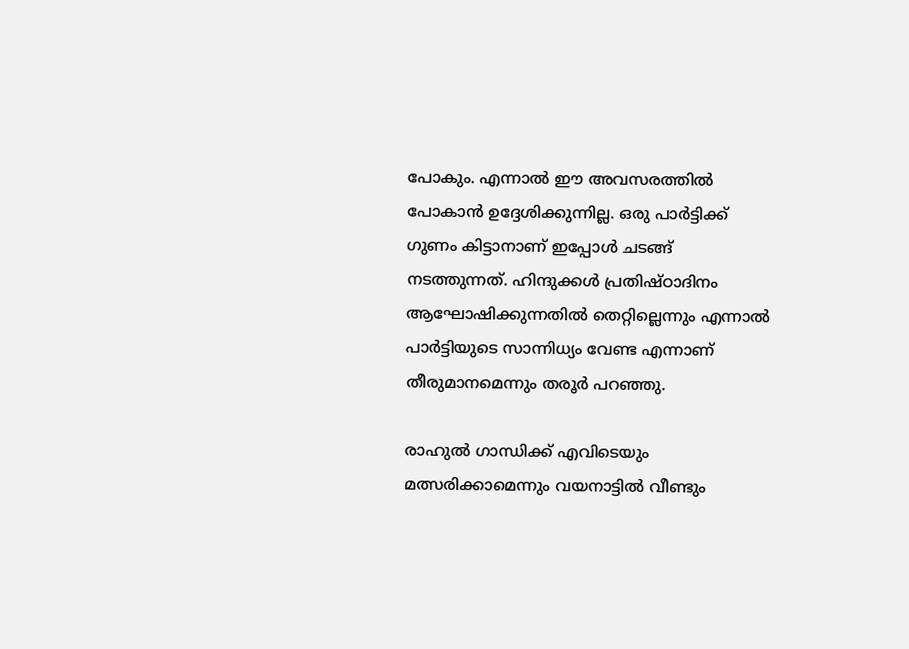പോകും. എന്നാല്‍ ഈ അവസരത്തില്‍ പോകാന്‍ ഉദ്ദേശിക്കുന്നില്ല. ഒരു പാര്‍ട്ടിക്ക് ഗുണം കിട്ടാനാണ് ഇപ്പോള്‍ ചടങ്ങ് നടത്തുന്നത്. ഹിന്ദുക്കള്‍ പ്രതിഷ്ഠാദിനം ആഘോഷിക്കുന്നതില്‍ തെറ്റില്ലെന്നും എന്നാല്‍ പാര്‍ട്ടിയുടെ സാന്നിധ്യം വേണ്ട എന്നാണ് തീരുമാനമെന്നും തരൂര്‍ പറഞ്ഞു.

രാഹുല്‍ ഗാന്ധിക്ക് എവിടെയും മത്സരിക്കാമെന്നും വയനാട്ടില്‍ വീണ്ടും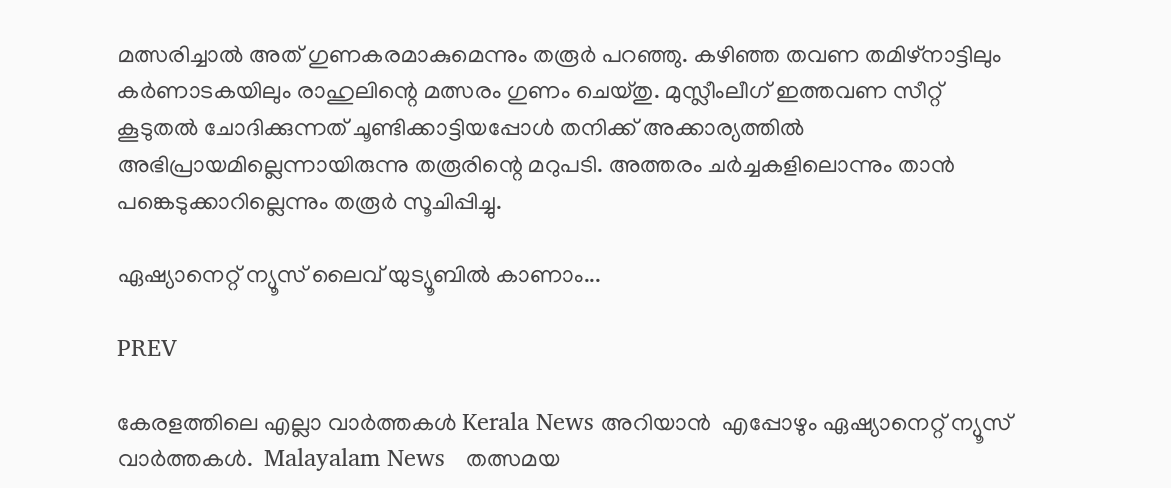മത്സരിച്ചാല്‍ അത് ഗുണകരമാകുമെന്നും തരൂര്‍ പറഞ്ഞു. കഴിഞ്ഞ തവണ തമിഴ്‌നാട്ടിലും കര്‍ണാടകയിലും രാഹുലിന്റെ മത്സരം ഗുണം ചെയ്തു. മുസ്ലീംലീഗ് ഇത്തവണ സീറ്റ് കൂടുതല്‍ ചോദിക്കുന്നത് ചൂണ്ടിക്കാട്ടിയപ്പോള്‍ തനിക്ക് അക്കാര്യത്തില്‍ അഭിപ്രായമില്ലെന്നായിരുന്നു തരൂരിന്റെ മറുപടി. അത്തരം ചര്‍ച്ചകളിലൊന്നും താന്‍ പങ്കെടുക്കാറില്ലെന്നും തരൂര്‍ സൂചിപ്പിച്ചു.

ഏഷ്യാനെറ്റ് ന്യൂസ് ലൈവ് യുട്യൂബില്‍ കാണാം...

PREV

കേരളത്തിലെ എല്ലാ വാർത്തകൾ Kerala News അറിയാൻ  എപ്പോഴും ഏഷ്യാനെറ്റ് ന്യൂസ് വാർത്തകൾ.  Malayalam News   തത്സമയ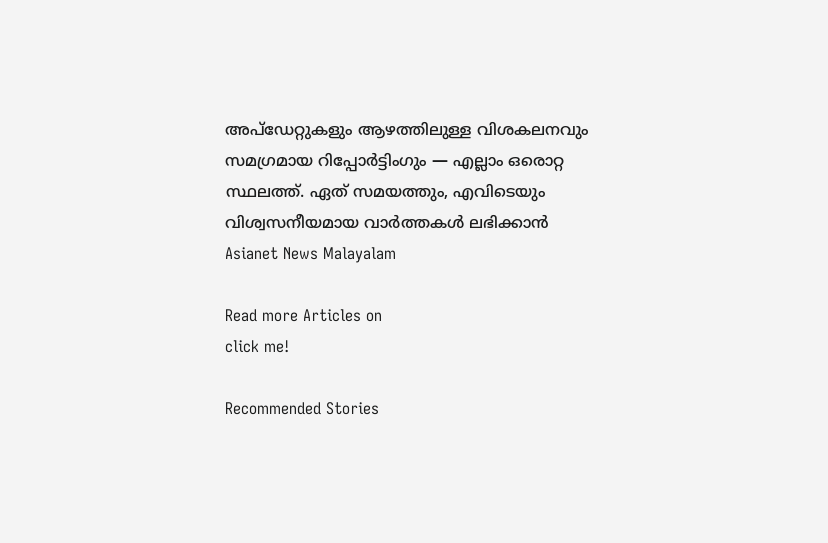അപ്‌ഡേറ്റുകളും ആഴത്തിലുള്ള വിശകലനവും സമഗ്രമായ റിപ്പോർട്ടിംഗും — എല്ലാം ഒരൊറ്റ സ്ഥലത്ത്. ഏത് സമയത്തും, എവിടെയും വിശ്വസനീയമായ വാർത്തകൾ ലഭിക്കാൻ Asianet News Malayalam

Read more Articles on
click me!

Recommended Stories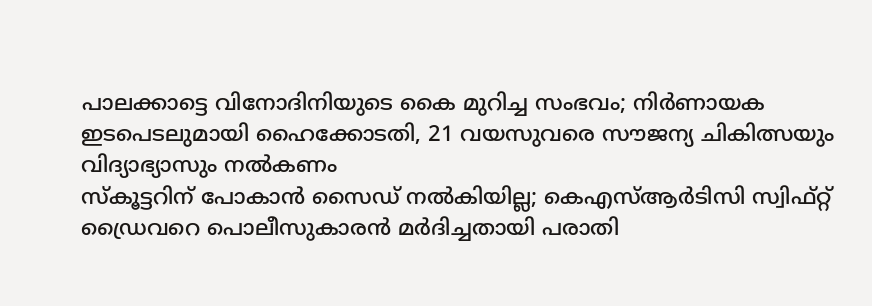പാലക്കാട്ടെ വിനോദിനിയുടെ കൈ മുറിച്ച സംഭവം; നിര്‍ണായക ഇടപെടലുമായി ഹൈക്കോടതി, 21 വയസുവരെ സൗജന്യ ചികിത്സയും വിദ്യാഭ്യാസും നൽകണം
സ്കൂട്ടറിന് പോകാൻ സൈഡ് നൽകിയില്ല; കെഎസ്ആർടിസി സ്വിഫ്റ്റ് ഡ്രൈവറെ പൊലീസുകാരൻ മർദിച്ചതായി പരാതി